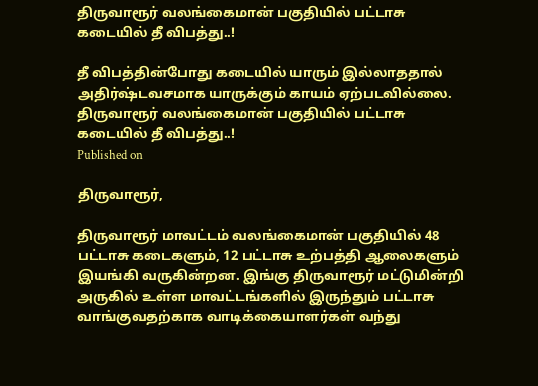திருவாரூர் வலங்கைமான் பகுதியில் பட்டாசு கடையில் தீ விபத்து..!

தீ விபத்தின்போது கடையில் யாரும் இல்லாததால் அதிர்ஷ்டவசமாக யாருக்கும் காயம் ஏற்படவில்லை.
திருவாரூர் வலங்கைமான் பகுதியில் பட்டாசு கடையில் தீ விபத்து..!
Published on

திருவாரூர்,

திருவாரூர் மாவட்டம் வலங்கைமான் பகுதியில் 48 பட்டாசு கடைகளும், 12 பட்டாசு உற்பத்தி ஆலைகளும் இயங்கி வருகின்றன. இங்கு திருவாரூர் மட்டுமின்றி அருகில் உள்ள மாவட்டங்களில் இருந்தும் பட்டாசு வாங்குவதற்காக வாடிக்கையாளர்கள் வந்து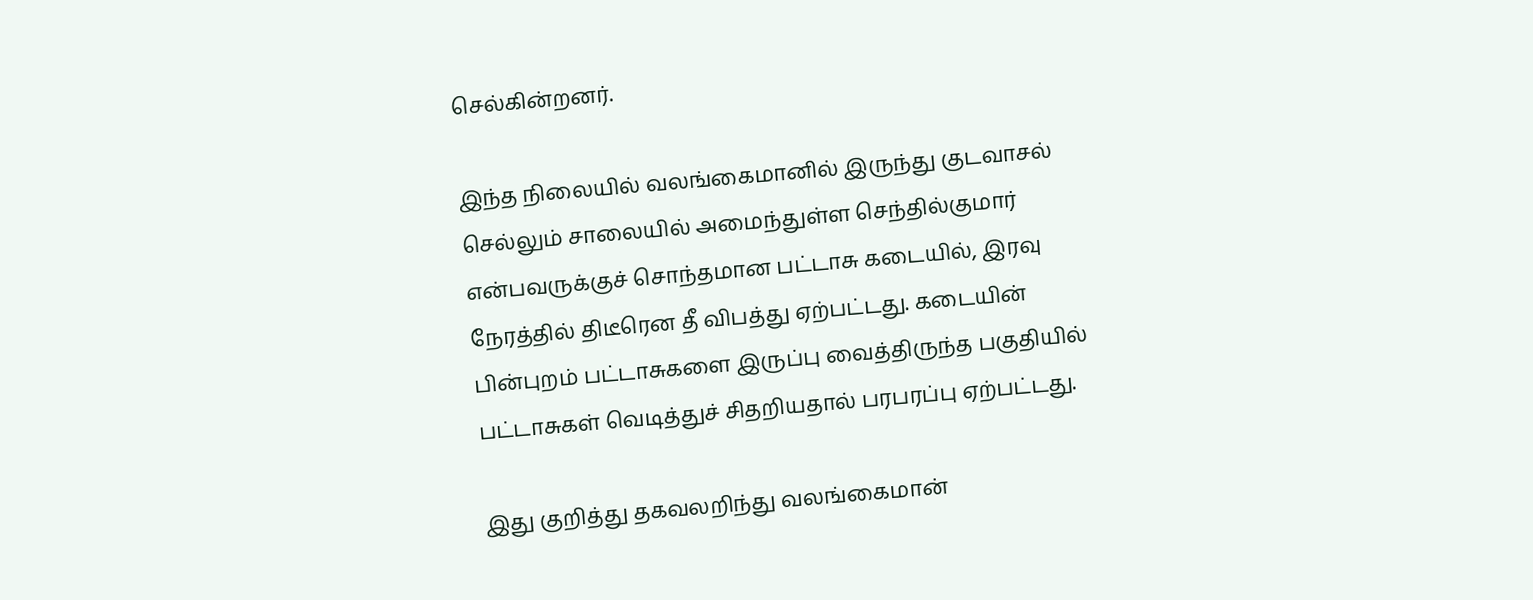செல்கின்றனர்.

இந்த நிலையில் வலங்கைமானில் இருந்து குடவாசல் செல்லும் சாலையில் அமைந்துள்ள செந்தில்குமார் என்பவருக்குச் சொந்தமான பட்டாசு கடையில், இரவு நேரத்தில் திடீரென தீ விபத்து ஏற்பட்டது. கடையின் பின்புறம் பட்டாசுகளை இருப்பு வைத்திருந்த பகுதியில் பட்டாசுகள் வெடித்துச் சிதறியதால் பரபரப்பு ஏற்பட்டது.

இது குறித்து தகவலறிந்து வலங்கைமான்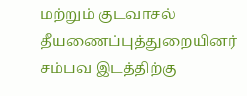மற்றும் குடவாசல் தீயணைப்புத்துறையினர் சம்பவ இடத்திற்கு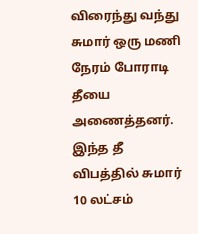விரைந்து வந்து சுமார் ஒரு மணி நேரம் போராடி தீயை அணைத்தனர். இந்த தீ விபத்தில் சுமார் 10 லட்சம்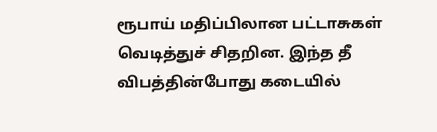ரூபாய் மதிப்பிலான பட்டாசுகள் வெடித்துச் சிதறின. இந்த தீ விபத்தின்போது கடையில்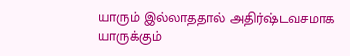யாரும் இல்லாததால் அதிர்ஷ்டவசமாக யாருக்கும்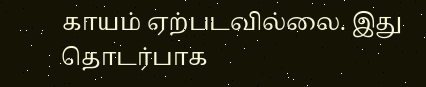காயம் ஏற்படவில்லை. இது தொடர்பாக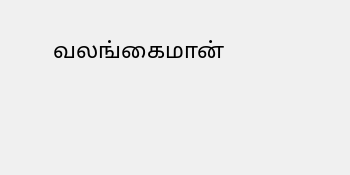வலங்கைமான்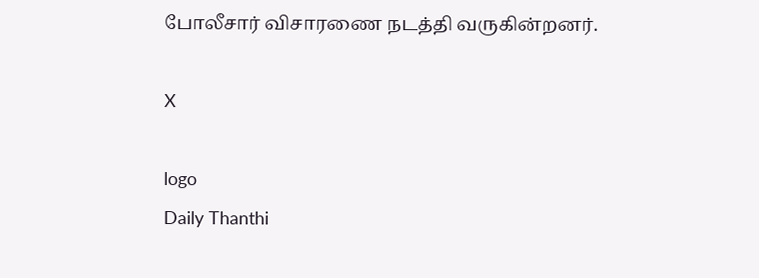போலீசார் விசாரணை நடத்தி வருகின்றனர்.

X

logo
Daily Thanthi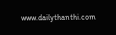www.dailythanthi.com